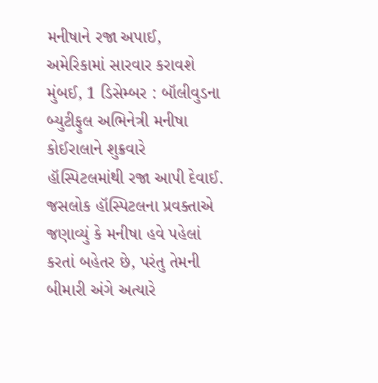મનીષાને રજા અપાઈ, અમેરિકામાં સારવાર કરાવશે
મુંબઈ, 1 ડિસેમ્બર : બૉલીવુડના બ્યુટીફુલ અભિનેત્રી મનીષા કોઈરાલાને શુક્રવારે હૉસ્પિટલમાંથી રજા આપી દેવાઈ. જસલોક હૉસ્પિટલના પ્રવક્તાએ જણાવ્યું કે મનીષા હવે પહેલાં કરતાં બહેતર છે, પરંતુ તેમની બીમારી અંગે અત્યારે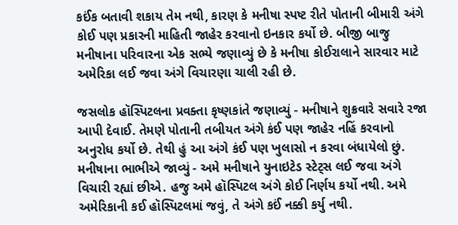કઈંક બતાવી શકાય તેમ નથી, કારણ કે મનીષા સ્પષ્ટ રીતે પોતાની બીમારી અંગે કોઈ પણ પ્રકારની માહિતી જાહેર કરવાનો ઇનકાર કર્યો છે. બીજી બાજુ મનીષાના પરિવારના એક સભ્યે જણાવ્યું છે કે મનીષા કોઈરાલાને સારવાર માટે અમેરિકા લઈ જવા અંગે વિચારણા ચાલી રહી છે.

જસલોક હૉસ્પિટલના પ્રવક્તા કૃષ્ણકાંતે જણાવ્યું - મનીષાને શુક્રવારે સવારે રજા આપી દેવાઈ. તેમણે પોતાની તબીયત અંગે કંઈ પણ જાહેર નહિં કરવાનો અનુરોધ કર્યો છે. તેથી હું આ અંગે કંઈ પણ ખુલાસો ન કરવા બંધાયેલો છું.
મનીષાના ભાભીએ જાવ્યું - અમે મનીષાને યુનાઇટેડ સ્ટેટ્સ લઈ જવા અંગે વિચારી રહ્યાં છીએ. હજુ અમે હૉસ્પિટલ અંગે કોઈ નિર્ણય કર્યો નથી. અમે અમેરિકાની કઈ હૉસ્પિટલમાં જવું, તે અંગે કઈં નક્કી કર્યુ નથી.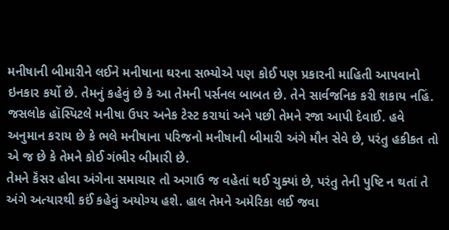મનીષાની બીમારીને લઈને મનીષાના ઘરના સભ્યોએ પણ કોઈ પણ પ્રકારની માહિતી આપવાનો ઇનકાર કર્યો છે. તેમનું કહેવું છે કે આ તેમની પર્સનલ બાબત છે. તેને સાર્વજનિક કરી શકાય નહિં. જસલોક હૉસ્પિટલે મનીષા ઉપર અનેક ટેસ્ટ કરાયાં અને પછી તેમને રજા આપી દેવાઈ. હવે અનુમાન કરાય છે કે ભલે મનીષાના પરિજનો મનીષાની બીમારી અંગે મૌન સેવે છે, પરંતુ હકીકત તો એ જ છે કે તેમને કોઈ ગંભીર બીમારી છે.
તેમને કૅંસર હોવા અંગેના સમાચાર તો અગાઉ જ વહેતાં થઈ ચુક્યાં છે, પરંતુ તેની પુષ્ટિ ન થતાં તે અંગે અત્યારથી કઈં કહેવું અયોગ્ય હશે. હાલ તેમને અમેરિકા લઈ જવા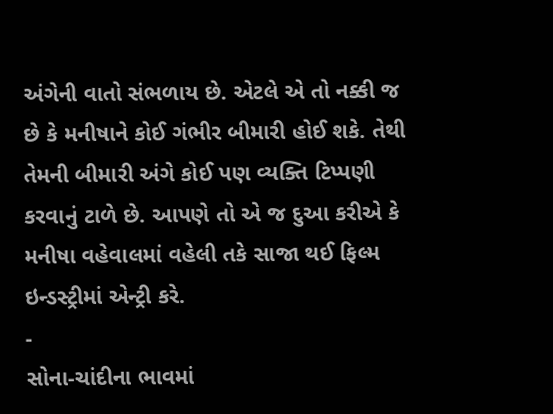અંગેની વાતો સંભળાય છે. એટલે એ તો નક્કી જ છે કે મનીષાને કોઈ ગંભીર બીમારી હોઈ શકે. તેથી તેમની બીમારી અંગે કોઈ પણ વ્યક્તિ ટિપ્પણી કરવાનું ટાળે છે. આપણે તો એ જ દુઆ કરીએ કે મનીષા વહેવાલમાં વહેલી તકે સાજા થઈ ફિલ્મ ઇન્ડસ્ટ્રીમાં એન્ટ્રી કરે.
-
સોના-ચાંદીના ભાવમાં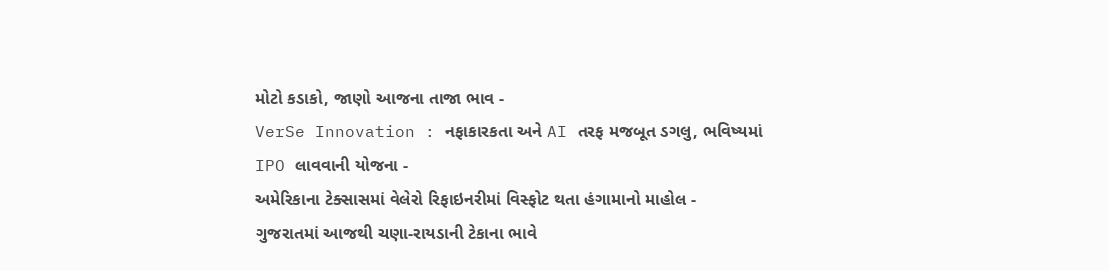મોટો કડાકો, જાણો આજના તાજા ભાવ -
VerSe Innovation : નફાકારકતા અને AI તરફ મજબૂત ડગલુ, ભવિષ્યમાં IPO લાવવાની યોજના -
અમેરિકાના ટેક્સાસમાં વેલેરો રિફાઇનરીમાં વિસ્ફોટ થતા હંગામાનો માહોલ -
ગુજરાતમાં આજથી ચણા-રાયડાની ટેકાના ભાવે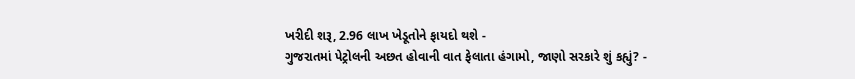ખરીદી શરૂ, 2.96 લાખ ખેડૂતોને ફાયદો થશે -
ગુજરાતમાં પેટ્રોલની અછત હોવાની વાત ફેલાતા હંગામો, જાણો સરકારે શું કહ્યું? -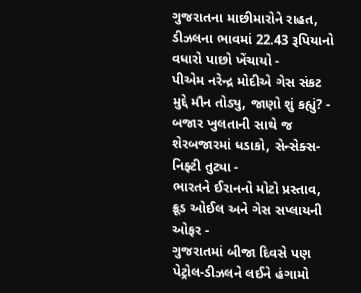ગુજરાતના માછીમારોને રાહત, ડીઝલના ભાવમાં 22.43 રૂપિયાનો વધારો પાછો ખેંચાયો -
પીએમ નરેન્દ્ર મોદીએ ગેસ સંકટ મુદ્દે મૌન તોડ્યુ, જાણો શું કહ્યું? -
બજાર ખુલતાની સાથે જ શેરબજારમાં ધડાકો, સેન્સેક્સ-નિફ્ટી તુટ્યા -
ભારતને ઈરાનનો મોટો પ્રસ્તાવ, ક્રૂડ ઓઈલ અને ગેસ સપ્લાયની ઓફર -
ગુજરાતમાં બીજા દિવસે પણ પેટ્રોલ-ડીઝલને લઈને હંગામો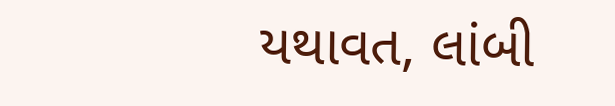યથાવત, લાંબી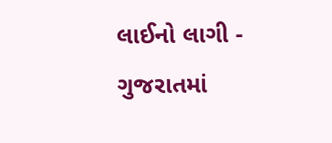લાઈનો લાગી -
ગુજરાતમાં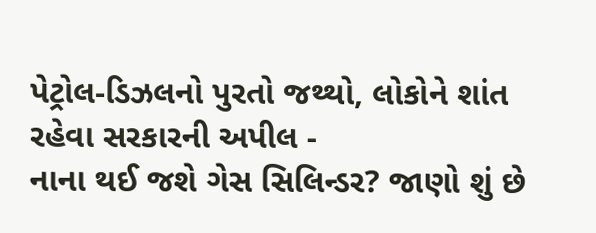પેટ્રોલ-ડિઝલનો પુરતો જથ્થો, લોકોને શાંત રહેવા સરકારની અપીલ -
નાના થઈ જશે ગેસ સિલિન્ડર? જાણો શું છે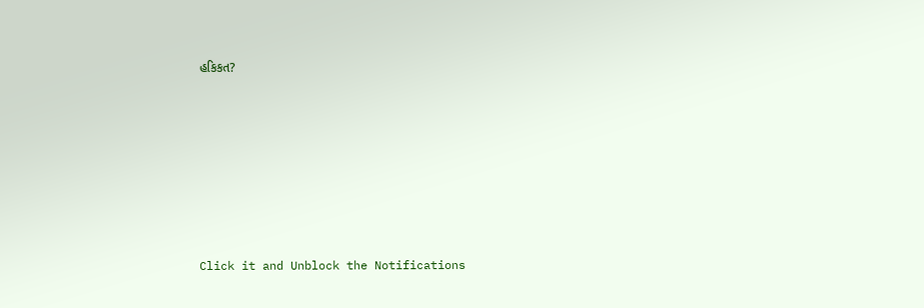હકિકત?







Click it and Unblock the Notifications